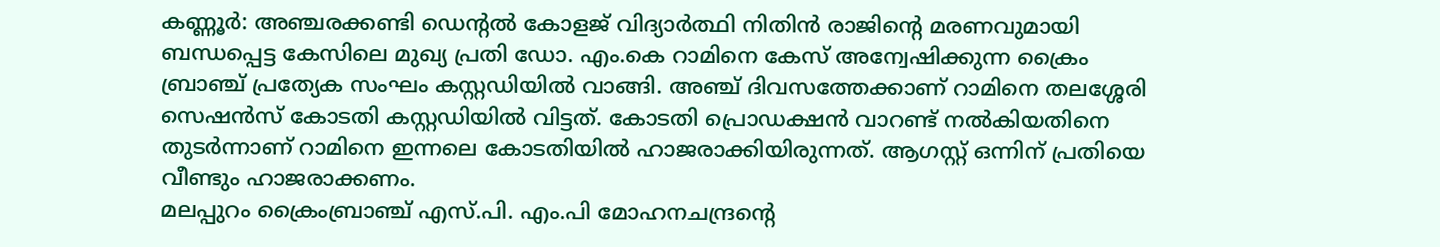കണ്ണൂർ: അഞ്ചരക്കണ്ടി ഡെന്റൽ കോളജ് വിദ്യാർത്ഥി നിതിൻ രാജിന്റെ മരണവുമായി ബന്ധപ്പെട്ട കേസിലെ മുഖ്യ പ്രതി ഡോ. എം.കെ റാമിനെ കേസ് അന്വേഷിക്കുന്ന ക്രൈം ബ്രാഞ്ച് പ്രത്യേക സംഘം കസ്റ്റഡിയിൽ വാങ്ങി. അഞ്ച് ദിവസത്തേക്കാണ് റാമിനെ തലശ്ശേരി സെഷൻസ് കോടതി കസ്റ്റഡിയിൽ വിട്ടത്. കോടതി പ്രൊഡക്ഷൻ വാറണ്ട് നൽകിയതിനെ തുടർന്നാണ് റാമിനെ ഇന്നലെ കോടതിയിൽ ഹാജരാക്കിയിരുന്നത്. ആഗസ്റ്റ് ഒന്നിന് പ്രതിയെ വീണ്ടും ഹാജരാക്കണം.
മലപ്പുറം ക്രൈംബ്രാഞ്ച് എസ്.പി. എം.പി മോഹനചന്ദ്രന്റെ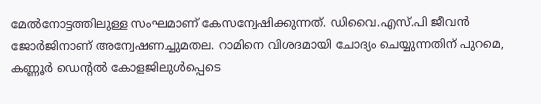മേൽനോട്ടത്തിലുള്ള സംഘമാണ് കേസന്വേഷിക്കുന്നത്. ഡിവൈ.എസ്.പി ജീവൻ ജോർജിനാണ് അന്വേഷണച്ചുമതല. റാമിനെ വിശദമായി ചോദ്യം ചെയ്യുന്നതിന് പുറമെ, കണ്ണൂർ ഡെന്റൽ കോളജിലുൾപ്പെടെ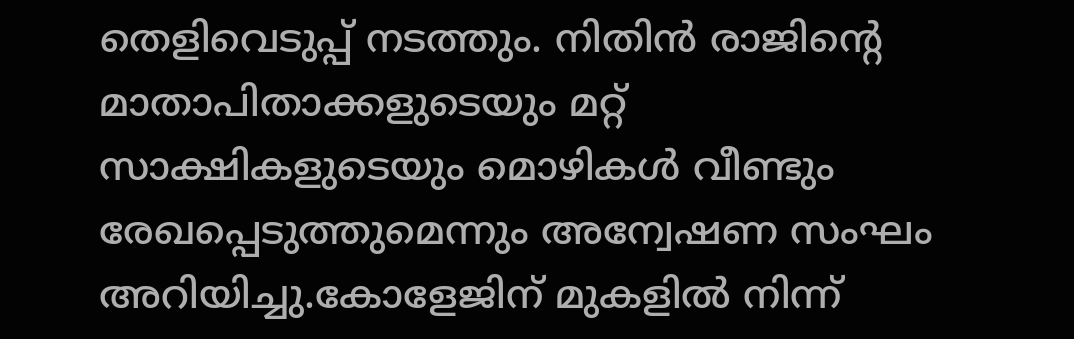തെളിവെടുപ്പ് നടത്തും. നിതിൻ രാജിന്റെ മാതാപിതാക്കളുടെയും മറ്റ് സാക്ഷികളുടെയും മൊഴികൾ വീണ്ടും രേഖപ്പെടുത്തുമെന്നും അന്വേഷണ സംഘം അറിയിച്ചു.കോളേജിന് മുകളിൽ നിന്ന്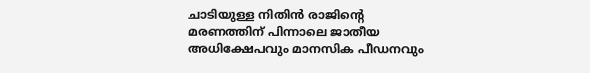ചാടിയുള്ള നിതിൻ രാജിന്റെ മരണത്തിന് പിന്നാലെ ജാതീയ അധിക്ഷേപവും മാനസിക പീഡനവും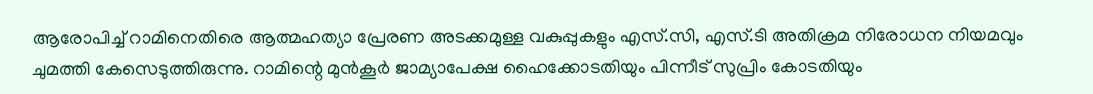ആരോപിച്ച് റാമിനെതിരെ ആത്മഹത്യാ പ്രേരണ അടക്കമുള്ള വകുപ്പുകളും എസ്.സി, എസ്.ടി അതിക്രമ നിരോധന നിയമവും ചുമത്തി കേസെടുത്തിരുന്നു. റാമിന്റെ മുൻകൂർ ജാമ്യാപേക്ഷ ഹൈക്കോടതിയും പിന്നീട് സുപ്രിം കോടതിയും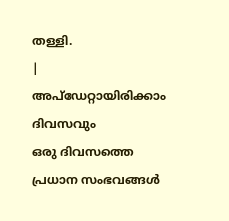തള്ളി.
|
അപ്ഡേറ്റായിരിക്കാം ദിവസവും
ഒരു ദിവസത്തെ പ്രധാന സംഭവങ്ങൾ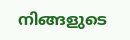നിങ്ങളുടെ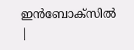ഇൻബോക്സിൽ |